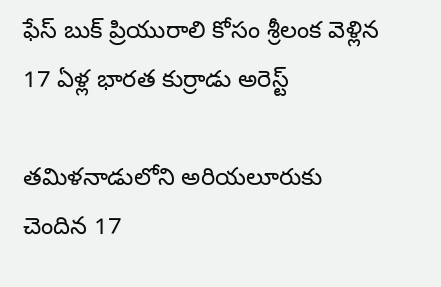ఫేస్ బుక్ ప్రియురాలి కోసం శ్రీలంక వెళ్లిన 17 ఏళ్ల భారత కుర్రాడు అరెస్ట్

తమిళనాడులోని అరియలూరుకు చెందిన 17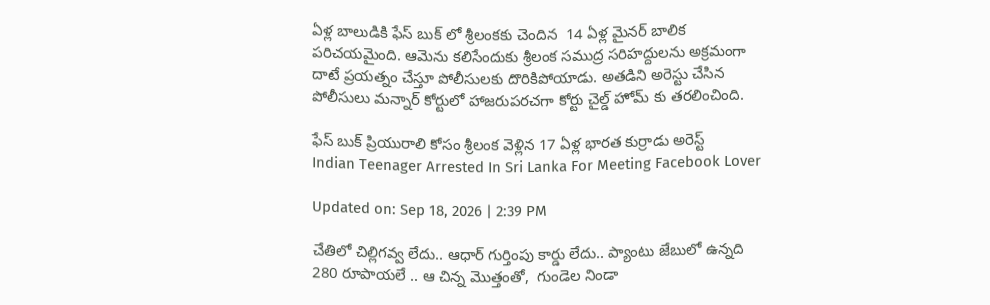ఏళ్ల బాలుడికి ఫేస్ బుక్ లో శ్రీలంకకు చెందిన  14 ఏళ్ల మైనర్ బాలిక పరిచయమైంది. ఆమెను కలిసేందుకు శ్రీలంక సముద్ర సరిహద్దులను అక్రమంగా దాటే ప్రయత్నం చేస్తూ పోలీసులకు దొరికిపోయాడు. అతడిని అరెస్టు చేసిన పోలీసులు మన్నార్ కోర్టులో హాజరుపరచగా కోర్టు చైల్డ్ హోమ్ కు తరలించింది.

ఫేస్ బుక్ ప్రియురాలి కోసం శ్రీలంక వెళ్లిన 17 ఏళ్ల భారత కుర్రాడు అరెస్ట్
Indian Teenager Arrested In Sri Lanka For Meeting Facebook Lover

Updated on: Sep 18, 2026 | 2:39 PM

చేతిలో చిల్లిగవ్వ లేదు.. ఆధార్ గుర్తింపు కార్డు లేదు.. ప్యాంటు జేబులో ఉన్నది 280 రూపాయలే .. ఆ చిన్న మొత్తంతో,  గుండెల నిండా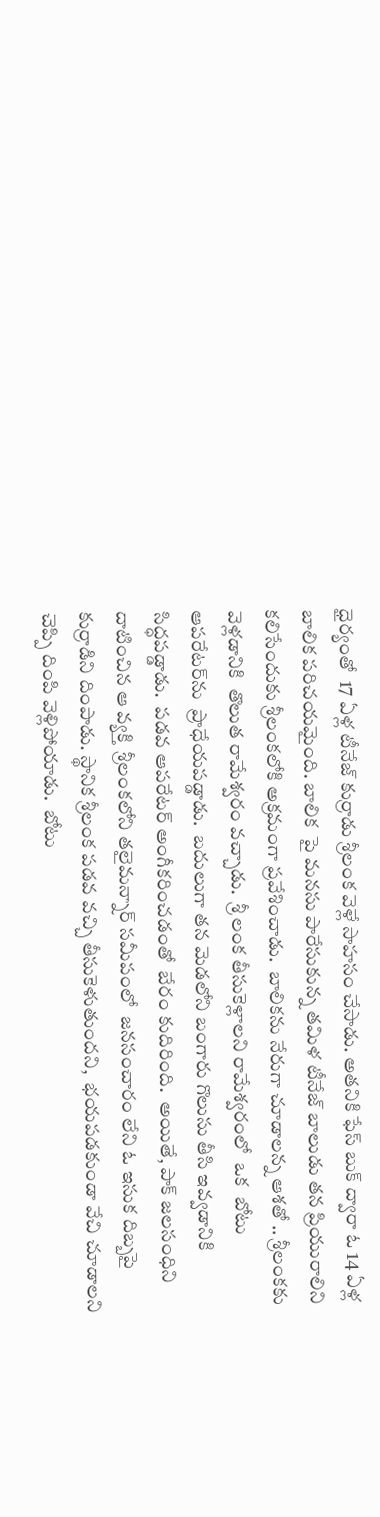ధైర్యంతో  17 ఏళ్ల టీనేజ్ కుర్రాడు శ్రీలంక వెళ్లే సాహసం చేసాడు. అతనికి ఫేస్ బుక్ ద్వారా ఓ 14 ఏళ్ల బాలిక పరిచయమైంది. బాలిక  పై మనసు పారేసుకున్న తమిళ టీనేజ్ బాలుడు తన ప్రియురాలిని కలిసేందుకు శ్రీలంకలోకి అక్రమంగా ప్రవేశించాడు.  బాలికను నేరుగా చూడాలన్న ఆశతో .. శ్రీలంకకు వెళ్లడానికి  తొలుత రామేశ్వరం వచ్చాడు.  శ్రీ లంక తీసుకెళ్లాలని రామేశ్వరంలో  ఒక  బోటు ఆపరేటర్‌ను  ప్రాధేయపడ్డాడు.  బదులుగా తన మెడలోని బంగారు గొలుసు తీసి ఇవ్వడానికి సిద్ధపడ్డాడు.  పడవ ఆపరేటర్ అంగీకరించడంతో  బేరం కుదిరింది.  అయితే, పాక్ జలసంధిని దాటించిన ఆ వ్యక్తి  శ్రీలంకలోని తలైమన్నార్ సమీపంలో  జనసంచారం లేని ఓ ఇసుక దిబ్బపై కుర్రాడిని దింపాడు. స్థానిక శ్రీలంక పడవ వచ్చి తీసుకెళుతుందని,  భయపడకుండా వేచి చూడాలని చెప్పి దింపి వెళ్లిపోయాడు.  బోటు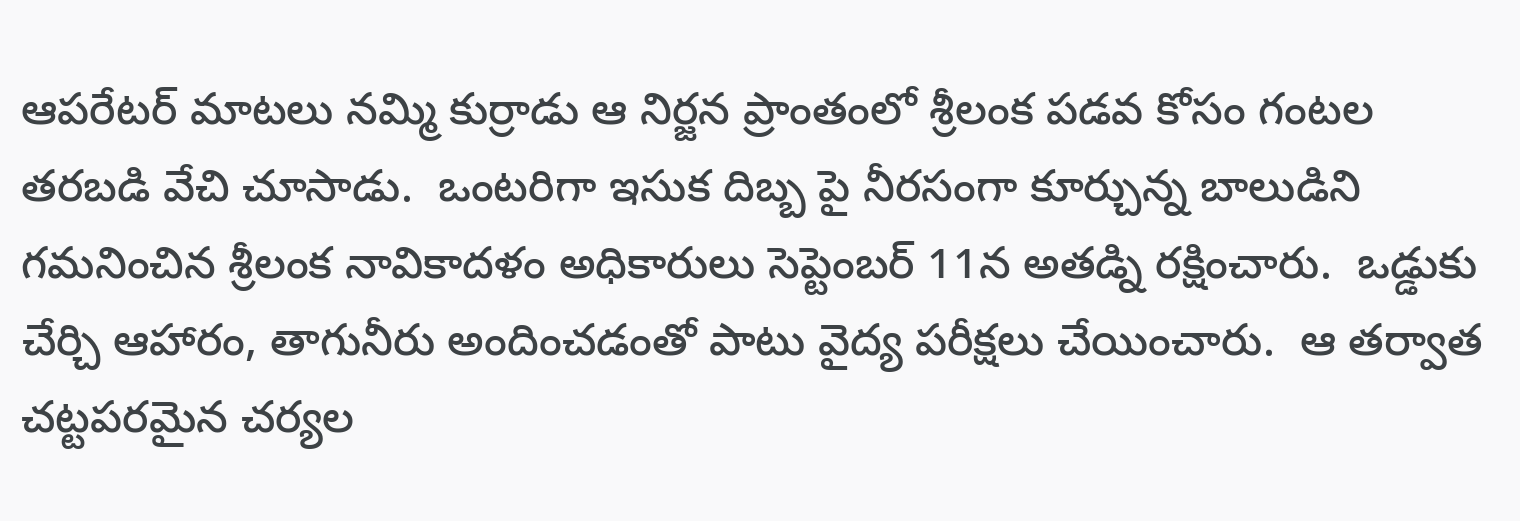ఆపరేటర్ మాటలు నమ్మి కుర్రాడు ఆ నిర్జన ప్రాంతంలో శ్రీలంక పడవ కోసం గంటల తరబడి వేచి చూసాడు.  ఒంటరిగా ఇసుక దిబ్బ పై నీరసంగా కూర్చున్న బాలుడిని గమనించిన శ్రీలంక నావికాదళం అధికారులు సెప్టెంబర్ 11న అతడ్ని రక్షించారు.  ఒడ్డుకు చేర్చి ఆహారం, తాగునీరు అందించడంతో పాటు వైద్య పరీక్షలు చేయించారు.  ఆ తర్వాత చట్టపరమైన చర్యల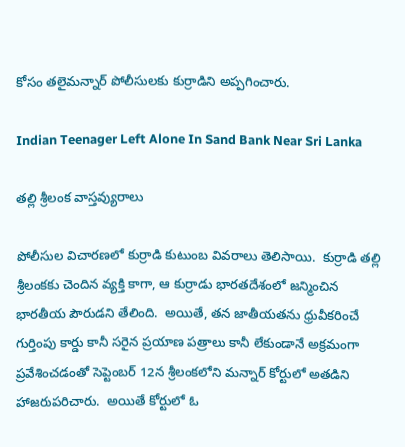కోసం తలైమన్నార్ పోలీసులకు కుర్రాడిని అప్పగించారు.

Indian Teenager Left Alone In Sand Bank Near Sri Lanka

తల్లి శ్రీలంక వాస్తవ్యురాలు

పోలీసుల విచారణలో కుర్రాడి కుటుంబ వివరాలు తెలిసాయి.  కుర్రాడి తల్లి శ్రీలంకకు చెందిన వ్యక్తి కాగా, ఆ కుర్రాడు భారతదేశంలో జన్మించిన భారతీయ పౌరుడని తేలింది.  అయితే, తన జాతీయతను ధ్రువీకరించే గుర్తింపు కార్డు కానీ సరైన ప్రయాణ పత్రాలు కానీ లేకుండానే అక్రమంగా ప్రవేశించడంతో సెప్టెంబర్ 12న శ్రీలంకలోని మన్నార్ కోర్టులో అతడిని హాజరుపరిచారు.  అయితే కోర్టులో ఓ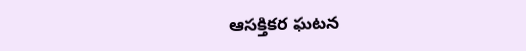ఆసక్తికర ఘటన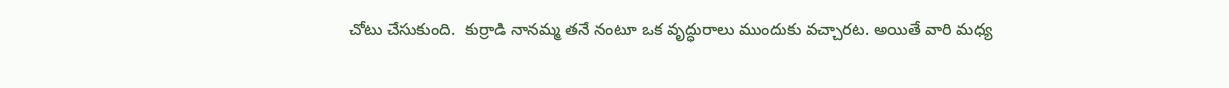చోటు చేసుకుంది.  కుర్రాడి నానమ్మ తనే నంటూ ఒక వృద్ధురాలు ముందుకు వచ్చారట. అయితే వారి మధ్య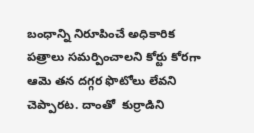బంధాన్ని నిరూపించే అధికారిక  పత్రాలు సమర్పించాలని కోర్టు కోరగా ఆమె తన దగ్గర ఫొటోలు లేవని చెప్పారట. దాంతో  కుర్రాడిని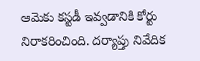ఆమెకు కస్టడీ ఇవ్వడానికి కోర్టు నిరాకరించింది. దర్యాప్తు నివేదిక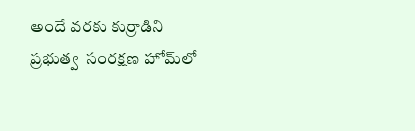అందే వరకు కుర్రాడిని ప్రభుత్వ  సంరక్షణ హోమ్‌లో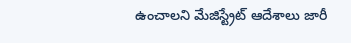ఉంచాలని మేజిస్ట్రేట్ ఆదేశాలు జారీ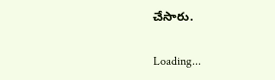చేసారు.

Loading...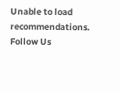Unable to load recommendations.
Follow Us